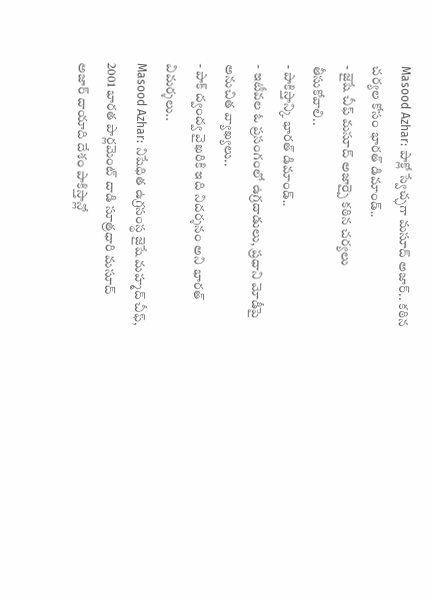Masood Azhar: పాక్లో స్వేచ్ఛగా మసూద్ అజార్.. కఠిన చర్యల కోసం భారత్ డిమాండ్..
- జైషే చీఫ్ మసూద్ అజార్పై కఠిన చర్యలు తీసుకోవాలి..
- పాకిస్తాన్కి భారత్ డిమాండ్..
- ఇటీవల ఓ ప్రసంగంలో ఉగ్రదాడులు, ప్రధాని మోడీపై అనుచిత వ్యాఖ్యలు..
- పాక్ ద్వంద్వ వైఖరికి ఇది నిదర్శనం అని భారత్ విమర్శలు..
Masood Azhar: నిషేధిత ఉగ్రసంస్థ జైషే మహ్మద్ చీఫ్, 2001 భారత పార్లమెంట్ దాడి సూత్రధారి మసూద్ అజార్ దాయాది దేశం పాకిస్తాన్లో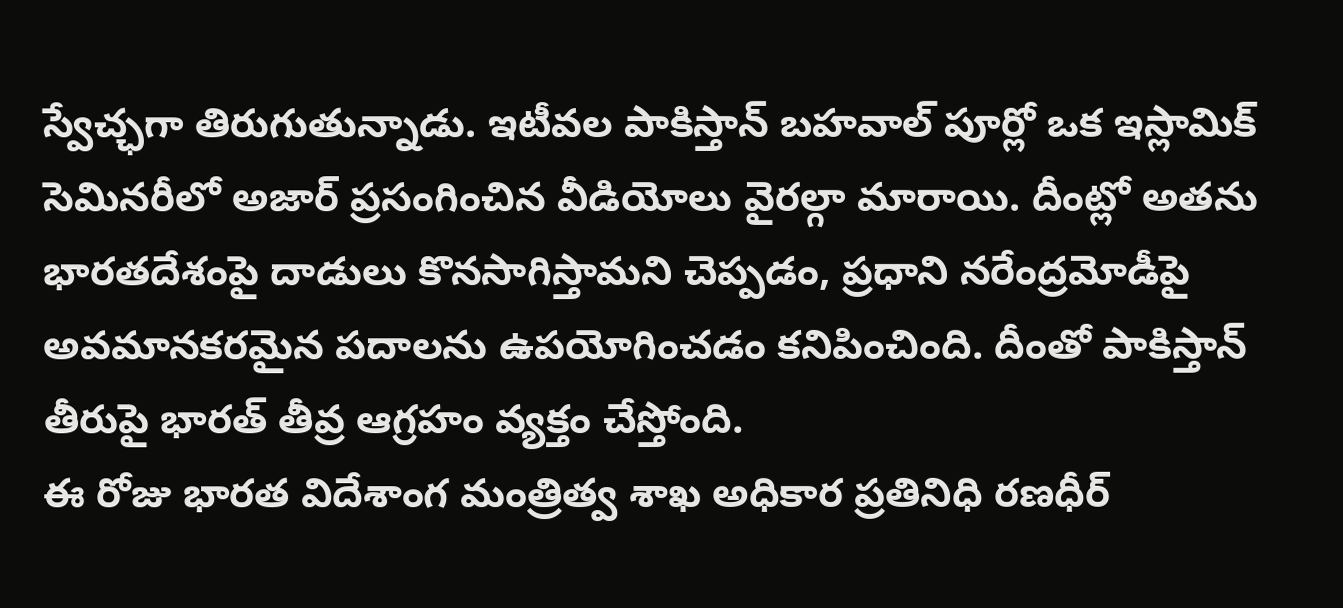స్వేచ్ఛగా తిరుగుతున్నాడు. ఇటీవల పాకిస్తాన్ బహవాల్ పూర్లో ఒక ఇస్లామిక్ సెమినరీలో అజార్ ప్రసంగించిన వీడియోలు వైరల్గా మారాయి. దీంట్లో అతను భారతదేశంపై దాడులు కొనసాగిస్తామని చెప్పడం, ప్రధాని నరేంద్రమోడీపై అవమానకరమైన పదాలను ఉపయోగించడం కనిపించింది. దీంతో పాకిస్తాన్ తీరుపై భారత్ తీవ్ర ఆగ్రహం వ్యక్తం చేస్తోంది.
ఈ రోజు భారత విదేశాంగ మంత్రిత్వ శాఖ అధికార ప్రతినిధి రణధీర్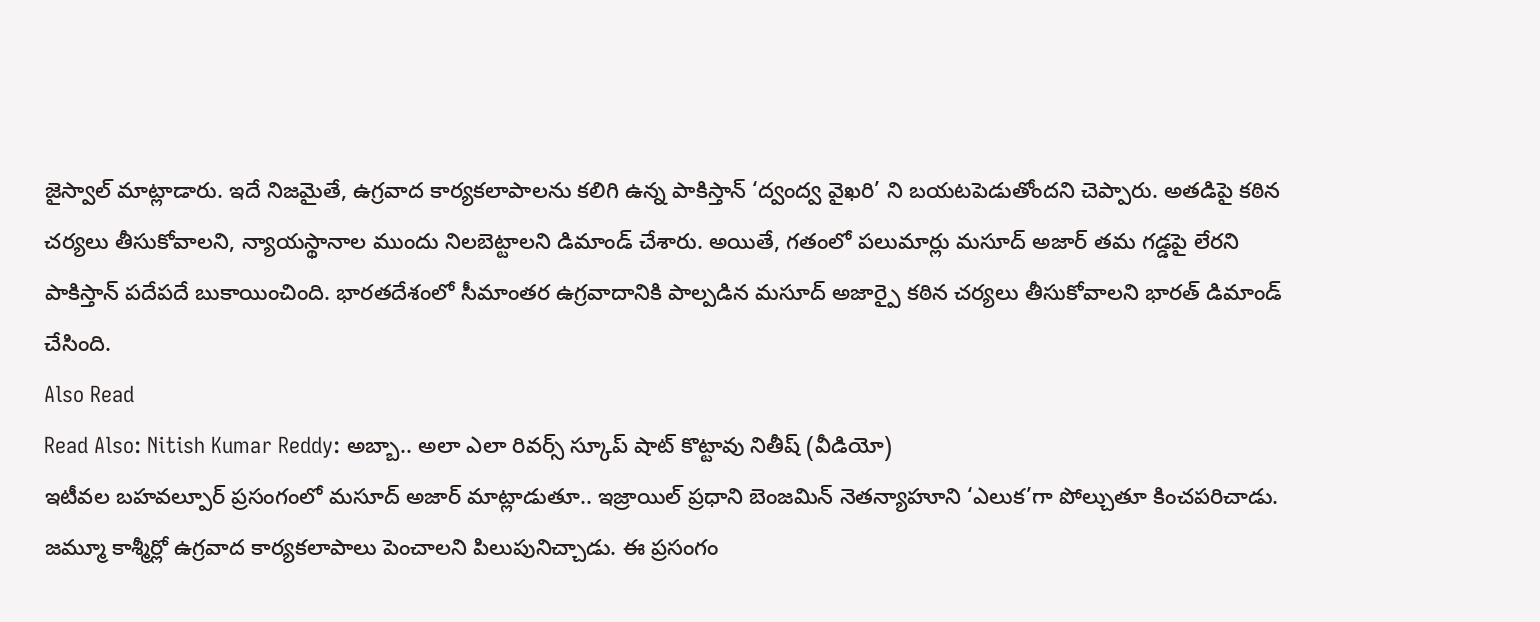జైస్వాల్ మాట్లాడారు. ఇదే నిజమైతే, ఉగ్రవాద కార్యకలాపాలను కలిగి ఉన్న పాకిస్తాన్ ‘ద్వంద్వ వైఖరి’ ని బయటపెడుతోందని చెప్పారు. అతడిపై కఠిన చర్యలు తీసుకోవాలని, న్యాయస్థానాల ముందు నిలబెట్టాలని డిమాండ్ చేశారు. అయితే, గతంలో పలుమార్లు మసూద్ అజార్ తమ గడ్డపై లేరని పాకిస్తాన్ పదేపదే బుకాయించింది. భారతదేశంలో సీమాంతర ఉగ్రవాదానికి పాల్పడిన మసూద్ అజార్పై కఠిన చర్యలు తీసుకోవాలని భారత్ డిమాండ్ చేసింది.
Also Read
Read Also: Nitish Kumar Reddy: అబ్బా.. అలా ఎలా రివర్స్ స్కూప్ షాట్ కొట్టావు నితీష్ (వీడియో)
ఇటీవల బహవల్పూర్ ప్రసంగంలో మసూద్ అజార్ మాట్లాడుతూ.. ఇజ్రాయిల్ ప్రధాని బెంజమిన్ నెతన్యాహూని ‘ఎలుక’గా పోల్చుతూ కించపరిచాడు. జమ్మూ కాశ్మీర్లో ఉగ్రవాద కార్యకలాపాలు పెంచాలని పిలుపునిచ్చాడు. ఈ ప్రసంగం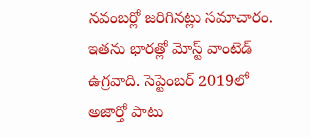నవంబర్లో జరిగినట్లు సమాచారం. ఇతను భారత్లో మోస్ట్ వాంటెడ్ ఉగ్రవాది. సెప్టెంబర్ 2019లో అజార్తో పాటు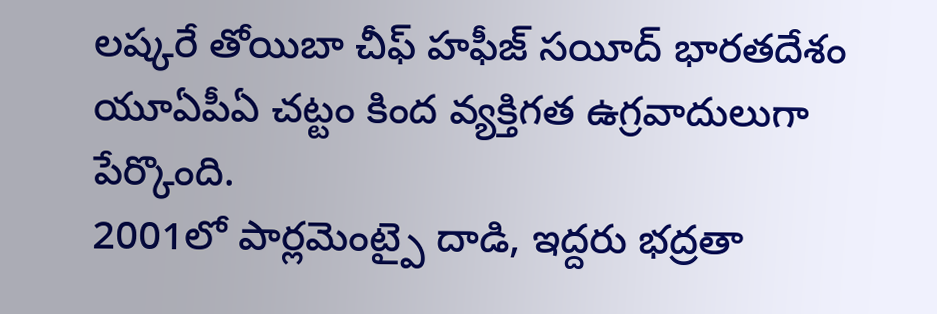లష్కరే తోయిబా చీఫ్ హఫీజ్ సయీద్ భారతదేశం యూఏపీఏ చట్టం కింద వ్యక్తిగత ఉగ్రవాదులుగా పేర్కొంది.
2001లో పార్లమెంట్పై దాడి, ఇద్దరు భద్రతా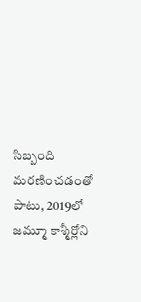సిబ్బంది మరణించడంతో పాటు, 2019లో జమ్మూ కాశ్మీర్లోని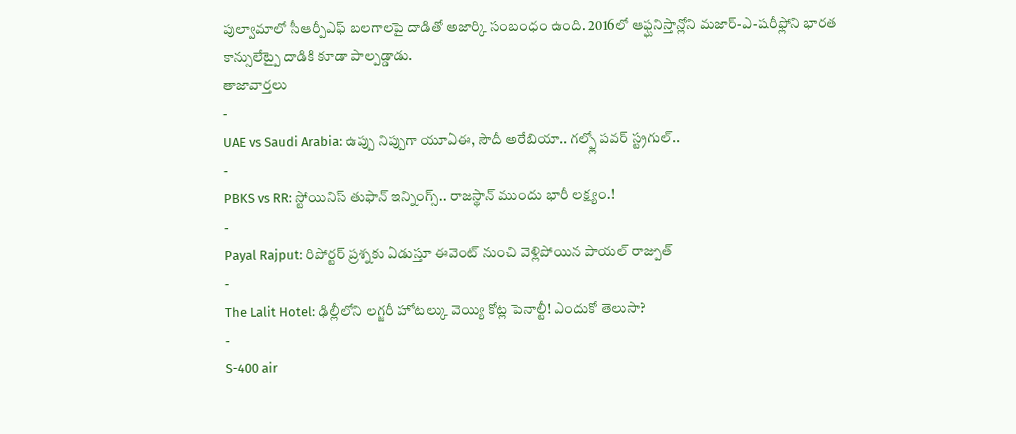పుల్వామాలో సీఆర్పీఎఫ్ బలగాలపై దాడితో అజార్కి సంబంధం ఉంది. 2016లో ఆఫ్ఘనిస్తాన్లోని మజార్-ఎ-షరీఫ్లోని భారత కాన్సులేట్పై దాడికి కూడా పాల్పడ్డాడు.
తాజావార్తలు
-
UAE vs Saudi Arabia: ఉప్పు నిప్పుగా యూఏఈ, సౌదీ అరేబియా.. గల్ఫ్లో పవర్ స్ట్రగుల్..
-
PBKS vs RR: స్టోయినిస్ తుఫాన్ ఇన్నింగ్స్.. రాజస్థాన్ ముందు భారీ లక్ష్యం.!
-
Payal Rajput: రిపోర్టర్ ప్రశ్నకు ఏడుస్తూ ఈవెంట్ నుంచి వెళ్లిపోయిన పాయల్ రాజ్పుత్
-
The Lalit Hotel: ఢిల్లీలోని లగ్జరీ హోటల్కు వెయ్యి కోట్ల పెనాల్టీ! ఎందుకో తెలుసా?
-
S-400 air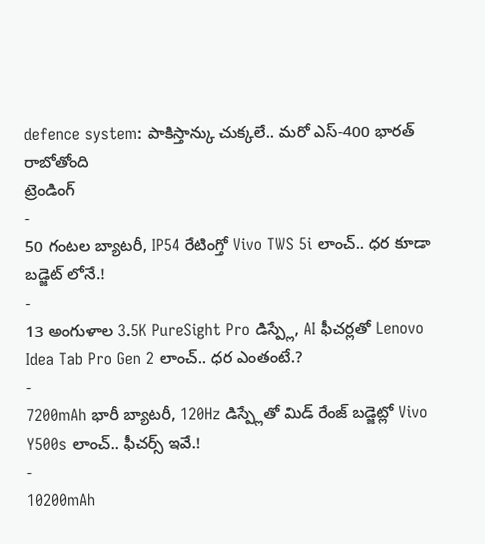defence system: పాకిస్తాన్కు చుక్కలే.. మరో ఎస్-400 భారత్ రాబోతోంది
ట్రెండింగ్
-
50 గంటల బ్యాటరీ, IP54 రేటింగ్తో Vivo TWS 5i లాంచ్.. ధర కూడా బడ్జెట్ లోనే.!
-
13 అంగుళాల 3.5K PureSight Pro డిస్ప్లే, AI ఫీచర్లతో Lenovo Idea Tab Pro Gen 2 లాంచ్.. ధర ఎంతంటే.?
-
7200mAh భారీ బ్యాటరీ, 120Hz డిస్ప్లేతో మిడ్ రేంజ్ బడ్జెట్లో Vivo Y500s లాంచ్.. ఫీచర్స్ ఇవే.!
-
10200mAh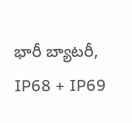భారీ బ్యాటరీ, IP68 + IP69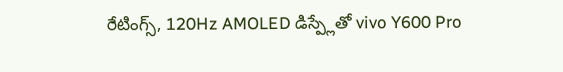రేటింగ్స్, 120Hz AMOLED డిస్ప్లేతో vivo Y600 Pro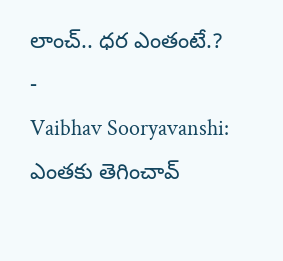లాంచ్.. ధర ఎంతంటే.?
-
Vaibhav Sooryavanshi: ఎంతకు తెగించావ్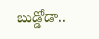బుడ్డోడా..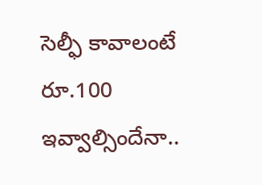సెల్ఫీ కావాలంటే రూ.100 ఇవ్వాల్సిందేనా..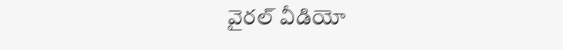వైరల్ వీడియో